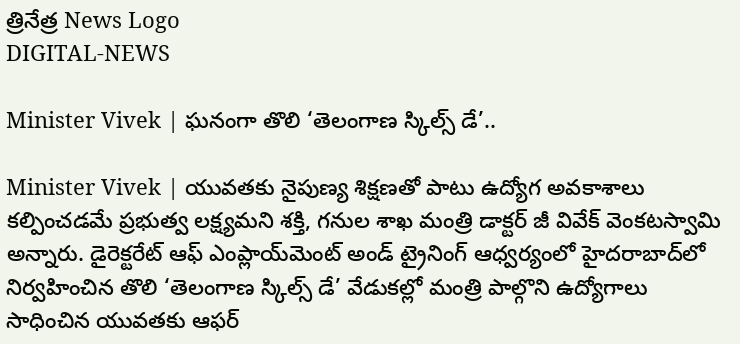త్రినేత్ర News Logo
DIGITAL-NEWS

Minister Vivek | ఘ‌నంగా తొలి ‘తెలంగాణ స్కిల్స్ డే’..

Minister Vivek | యువతకు నైపుణ్య శిక్షణతో పాటు ఉద్యోగ అవకాశాలు కల్పించడమే ప్రభుత్వ లక్ష్యమని శక్తి, గనుల శాఖ మంత్రి డాక్టర్ జీ వివేక్ వెంకటస్వామి అన్నారు. డైరెక్టరేట్ ఆఫ్ ఎంప్లాయ్‌మెంట్ అండ్ ట్రైనింగ్ ఆధ్వర్యంలో హైదరాబాద్‌లో నిర్వహించిన తొలి ‘తెలంగాణ స్కిల్స్ డే’ వేడుకల్లో మంత్రి పాల్గొని ఉద్యోగాలు సాధించిన యువతకు ఆఫర్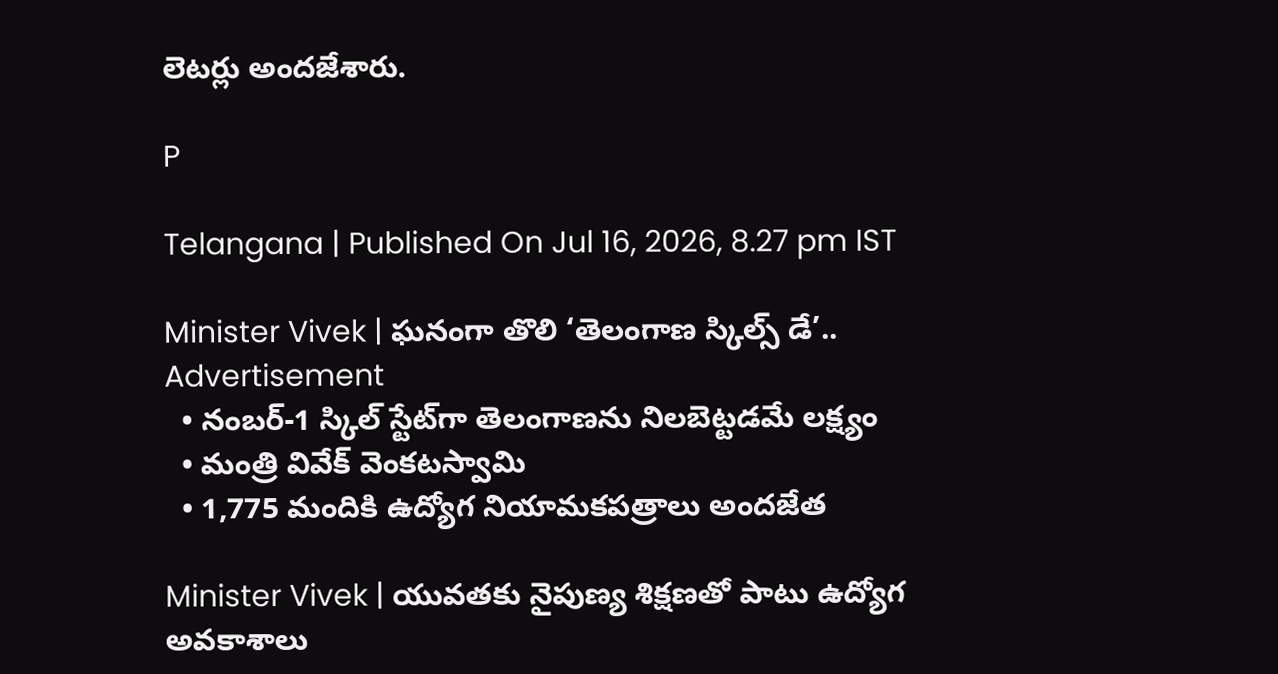లెటర్లు అందజేశారు.

P

Telangana | Published On Jul 16, 2026, 8.27 pm IST

Minister Vivek | ఘ‌నంగా తొలి ‘తెలంగాణ స్కిల్స్ డే’..
Advertisement
  • నంబర్-1 స్కిల్ స్టేట్‌గా తెలంగాణను నిల‌బెట్ట‌డ‌మే లక్ష్యం
  • మంత్రి వివేక్ వెంకటస్వామి
  • 1,775 మందికి ఉద్యోగ నియామ‌క‌ప‌త్రాలు అంద‌జేత‌

Minister Vivek | యువతకు నైపుణ్య శిక్షణతో పాటు ఉద్యోగ అవకాశాలు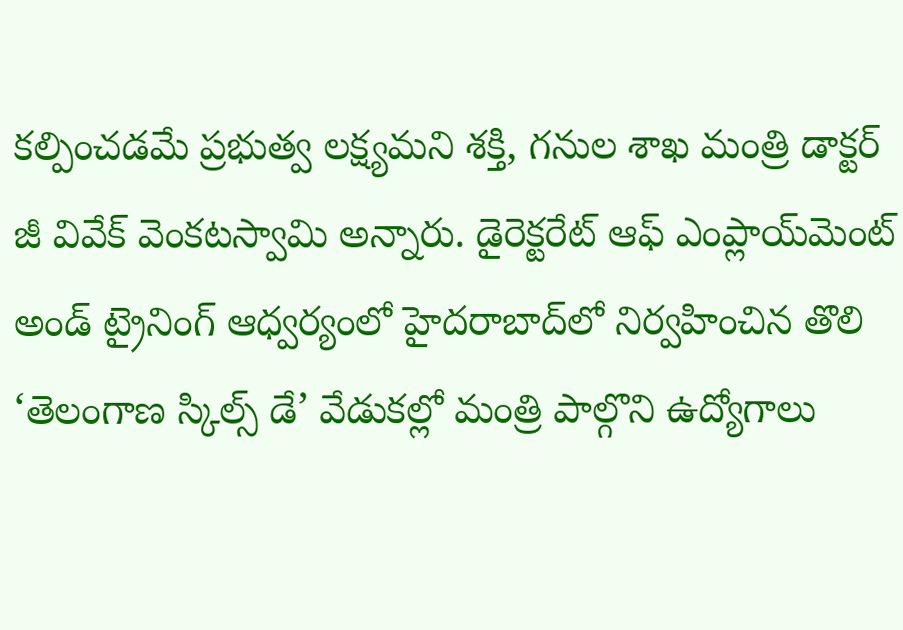కల్పించడమే ప్రభుత్వ లక్ష్యమని శక్తి, గనుల శాఖ మంత్రి డాక్టర్ జీ వివేక్ వెంకటస్వామి అన్నారు. డైరెక్టరేట్ ఆఫ్ ఎంప్లాయ్‌మెంట్ అండ్ ట్రైనింగ్ ఆధ్వర్యంలో హైదరాబాద్‌లో నిర్వహించిన తొలి ‘తెలంగాణ స్కిల్స్ డే’ వేడుకల్లో మంత్రి పాల్గొని ఉద్యోగాలు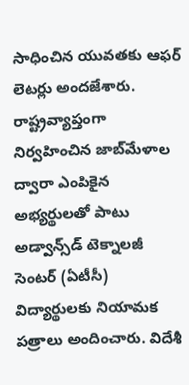సాధించిన యువతకు ఆఫర్ లెటర్లు అందజేశారు. రాష్ట్రవ్యాప్తంగా నిర్వహించిన జాబ్‌మేళాల ద్వారా ఎంపికైన అభ్యర్థులతో పాటు అడ్వాన్స్‌డ్ టెక్నాలజీ సెంటర్ (ఏటీసీ) విద్యార్థులకు నియామక పత్రాలు అందించారు. విదేశీ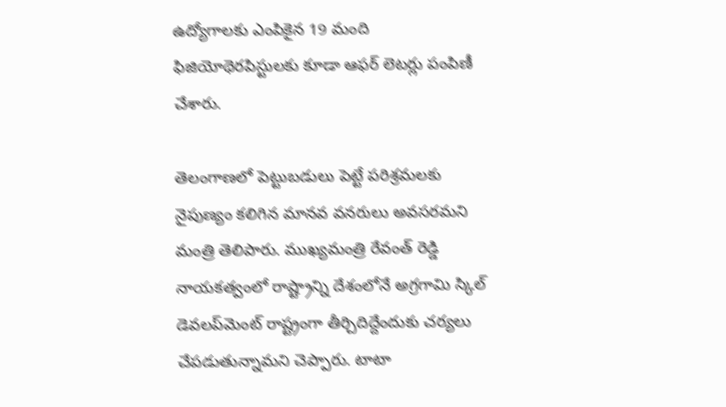ఉద్యోగాలకు ఎంపికైన 19 మంది ఫిజియోథెరపిస్టులకు కూడా ఆఫర్ లెటర్లు పంపిణీ చేశారు.

తెలంగాణలో పెట్టుబడులు పెట్టే పరిశ్రమలకు నైపుణ్యం కలిగిన మానవ వనరులు అవసరమని మంత్రి తెలిపారు. ముఖ్యమంత్రి రేవంత్ రెడ్డి నాయకత్వంలో రాష్ట్రాన్ని దేశంలోనే అగ్రగామి స్కిల్ డెవలప్‌మెంట్ రాష్ట్రంగా తీర్చిదిద్దేందుకు చర్యలు చేపడుతున్నామని చెప్పారు. టాటా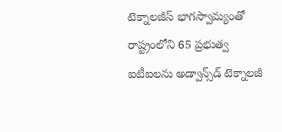టెక్నాలజీస్ భాగస్వామ్యంతో రాష్ట్రంలోని 65 ప్రభుత్వ ఐటీఐలను అడ్వాన్స్‌డ్ టెక్నాలజీ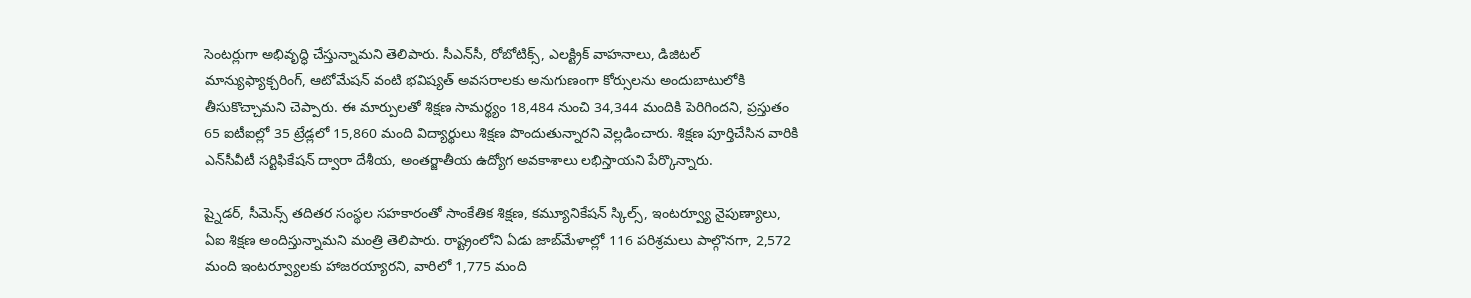సెంటర్లుగా అభివృద్ధి చేస్తున్నామని తెలిపారు. సీఎన్‌సీ, రోబోటిక్స్, ఎలక్ట్రిక్ వాహనాలు, డిజిటల్ మాన్యుఫ్యాక్చరింగ్, ఆటోమేషన్ వంటి భవిష్యత్ అవసరాలకు అనుగుణంగా కోర్సులను అందుబాటులోకి తీసుకొచ్చామని చెప్పారు. ఈ మార్పులతో శిక్షణ సామర్థ్యం 18,484 నుంచి 34,344 మందికి పెరిగిందని, ప్రస్తుతం 65 ఐటీఐల్లో 35 ట్రేడ్లలో 15,860 మంది విద్యార్థులు శిక్షణ పొందుతున్నారని వెల్లడించారు. శిక్షణ పూర్తిచేసిన వారికి ఎన్‌సీవీటీ సర్టిఫికేషన్ ద్వారా దేశీయ, అంతర్జాతీయ ఉద్యోగ అవకాశాలు లభిస్తాయని పేర్కొన్నారు.

ష్నైడర్, సీమెన్స్ తదితర సంస్థల సహకారంతో సాంకేతిక శిక్షణ, కమ్యూనికేషన్ స్కిల్స్, ఇంటర్వ్యూ నైపుణ్యాలు, ఏఐ శిక్షణ అందిస్తున్నామని మంత్రి తెలిపారు. రాష్ట్రంలోని ఏడు జాబ్‌మేళాల్లో 116 పరిశ్రమలు పాల్గొనగా, 2,572 మంది ఇంటర్వ్యూలకు హాజరయ్యారని, వారిలో 1,775 మంది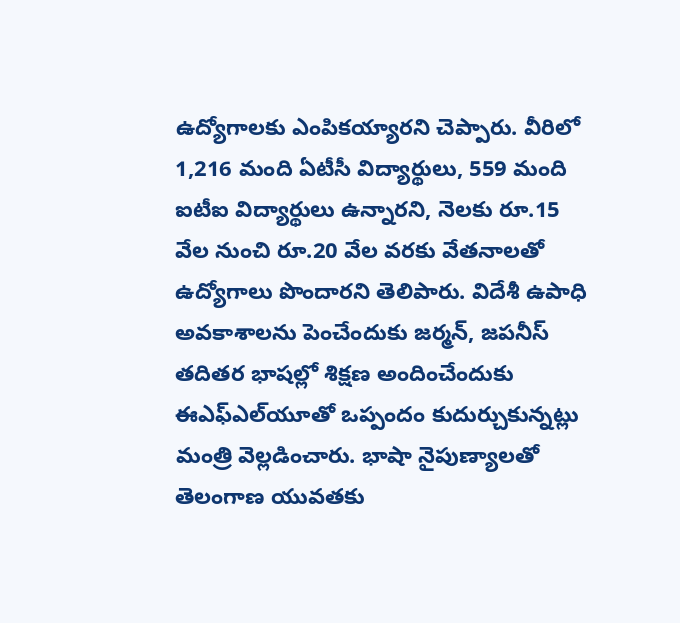ఉద్యోగాలకు ఎంపికయ్యారని చెప్పారు. వీరిలో 1,216 మంది ఏటీసీ విద్యార్థులు, 559 మంది ఐటీఐ విద్యార్థులు ఉన్నారని, నెలకు రూ.15 వేల నుంచి రూ.20 వేల వరకు వేతనాలతో ఉద్యోగాలు పొందారని తెలిపారు. విదేశీ ఉపాధి అవకాశాలను పెంచేందుకు జర్మన్, జపనీస్ తదితర భాషల్లో శిక్షణ అందించేందుకు ఈఎఫ్‌ఎల్‌యూతో ఒప్పందం కుదుర్చుకున్నట్లు మంత్రి వెల్లడించారు. భాషా నైపుణ్యాలతో తెలంగాణ యువతకు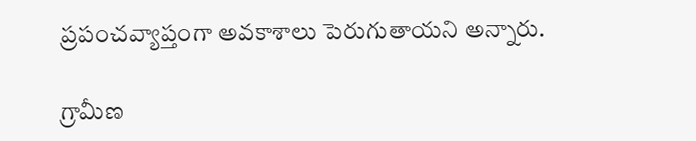ప్రపంచవ్యాప్తంగా అవకాశాలు పెరుగుతాయని అన్నారు.

గ్రామీణ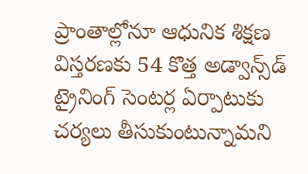ప్రాంతాల్లోనూ ఆధునిక శిక్షణ విస్తరణకు 54 కొత్త అడ్వాన్స్‌డ్ ట్రైనింగ్ సెంటర్ల ఏర్పాటుకు చర్యలు తీసుకుంటున్నామని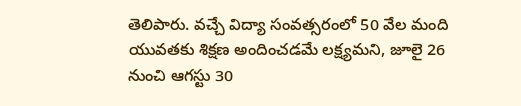తెలిపారు. వచ్చే విద్యా సంవత్సరంలో 50 వేల మంది యువతకు శిక్షణ అందించడమే లక్ష్యమని, జూలై 26 నుంచి ఆగస్టు 30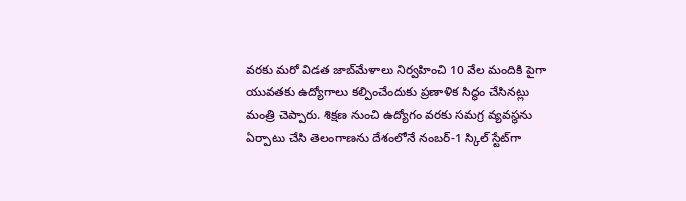వరకు మరో విడత జాబ్‌మేళాలు నిర్వహించి 10 వేల మందికి పైగా యువతకు ఉద్యోగాలు కల్పించేందుకు ప్రణాళిక సిద్ధం చేసినట్లు మంత్రి చెప్పారు. శిక్షణ నుంచి ఉద్యోగం వరకు సమగ్ర వ్యవస్థను ఏర్పాటు చేసి తెలంగాణను దేశంలోనే నంబర్-1 స్కిల్ స్టేట్‌గా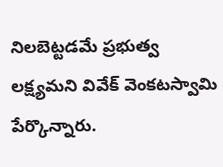నిలబెట్టడమే ప్రభుత్వ లక్ష్యమని వివేక్ వెంకటస్వామి పేర్కొన్నారు.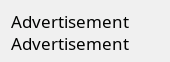Advertisement
Advertisement